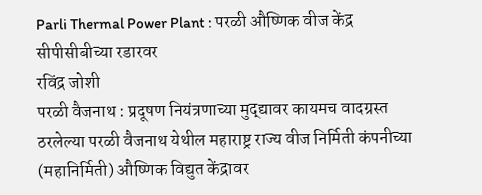Parli Thermal Power Plant : परळी औष्णिक वीज केंद्र सीपीसीबीच्या रडारवर
रविंद्र जोशी
परळी वैजनाथ : प्रदूषण नियंत्रणाच्या मुद्द्यावर कायमच वादग्रस्त ठरलेल्या परळी वैजनाथ येथील महाराष्ट्र राज्य वीज निर्मिती कंपनीच्या (महानिर्मिती) औष्णिक विद्युत केंद्रावर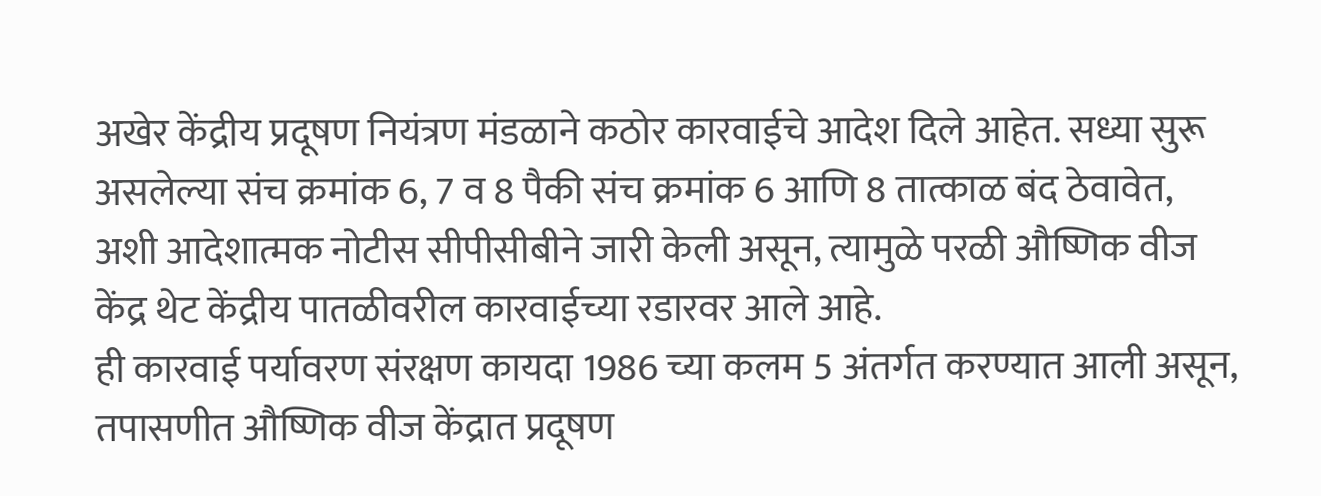अखेर केंद्रीय प्रदूषण नियंत्रण मंडळाने कठोर कारवाईचे आदेश दिले आहेत. सध्या सुरू असलेल्या संच क्रमांक 6, 7 व 8 पैकी संच क्रमांक 6 आणि 8 तात्काळ बंद ठेवावेत, अशी आदेशात्मक नोटीस सीपीसीबीने जारी केली असून, त्यामुळे परळी औष्णिक वीज केंद्र थेट केंद्रीय पातळीवरील कारवाईच्या रडारवर आले आहे.
ही कारवाई पर्यावरण संरक्षण कायदा 1986 च्या कलम 5 अंतर्गत करण्यात आली असून, तपासणीत औष्णिक वीज केंद्रात प्रदूषण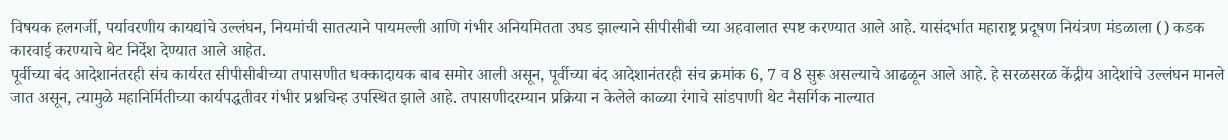विषयक हलगर्जी, पर्यावरणीय कायद्यांचे उल्लंघन, नियमांची सातत्याने पायमल्ली आणि गंभीर अनियमितता उघड झाल्याने सीपीसीबी च्या अहवालात स्पष्ट करण्यात आले आहे. यासंदर्भात महाराष्ट्र प्रदूषण नियंत्रण मंडळाला () कडक कारवाई करण्याचे थेट निर्देश देण्यात आले आहेत.
पूर्वीच्या बंद आदेशानंतरही संच कार्यरत सीपीसीबीच्या तपासणीत धक्कादायक बाब समोर आली असून, पूर्वीच्या बंद आदेशानंतरही संच क्रमांक 6, 7 व 8 सुरू असल्याचे आढळून आले आहे. हे सरळसरळ केंद्रीय आदेशांचे उल्लंघन मानले जात असून, त्यामुळे महानिर्मितीच्या कार्यपद्धतीवर गंभीर प्रश्नचिन्ह उपस्थित झाले आहे. तपासणीदरम्यान प्रक्रिया न केलेले काळ्या रंगाचे सांडपाणी थेट नैसर्गिक नाल्यात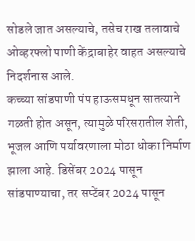सोडले जात असल्याचे, तसेच राख तलावाचे ओव्हरफ्लो पाणी केंद्राबाहेर वाहत असल्याचे निदर्शनास आले.
कच्च्या सांडपाणी पंप हाऊसमधून सातत्याने गळती होत असून, त्यामुळे परिसरातील शेती, भूजल आणि पर्यावरणाला मोठा धोका निर्माण झाला आहे. डिसेंबर 2024 पासून सांडपाण्याचा, तर सप्टेंबर 2024 पासून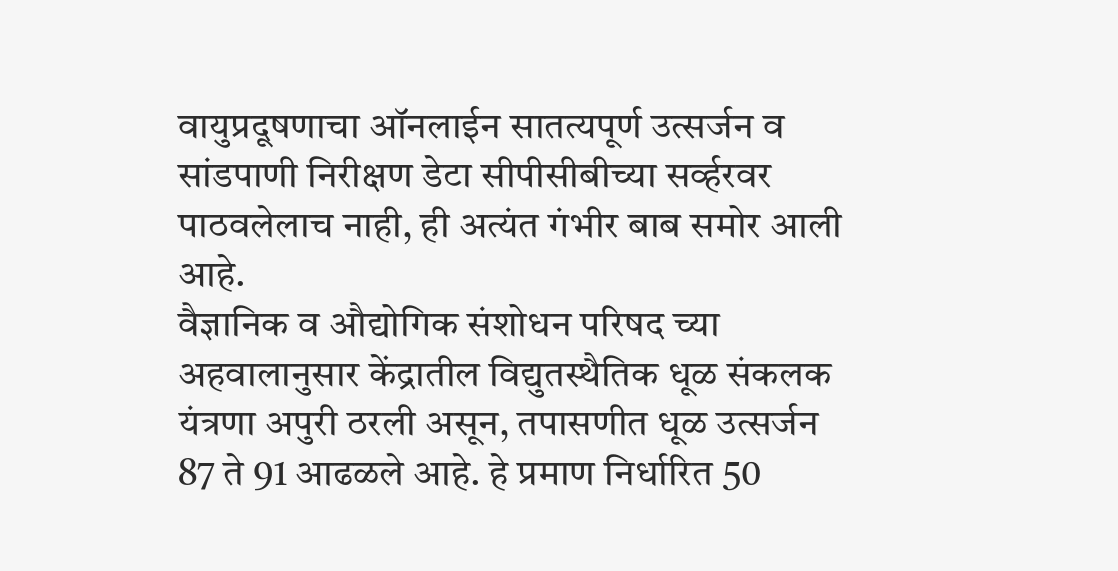वायुप्रदूषणाचा ऑनलाईन सातत्यपूर्ण उत्सर्जन व सांडपाणी निरीक्षण डेटा सीपीसीबीच्या सर्व्हरवर पाठवलेलाच नाही, ही अत्यंत गंभीर बाब समोर आली आहे.
वैज्ञानिक व औद्योगिक संशोधन परिषद च्या अहवालानुसार केंद्रातील विद्युतस्थैतिक धूळ संकलक यंत्रणा अपुरी ठरली असून, तपासणीत धूळ उत्सर्जन 87 ते 91 आढळले आहे. हे प्रमाण निर्धारित 50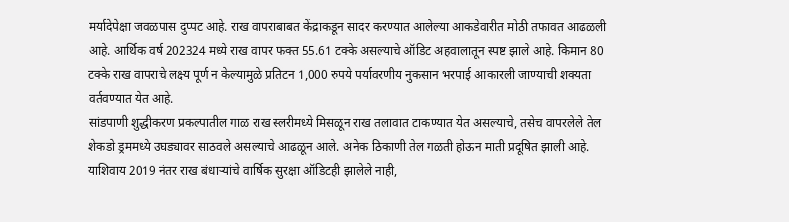मर्यादेपेक्षा जवळपास दुप्पट आहे. राख वापराबाबत केंद्राकडून सादर करण्यात आलेल्या आकडेवारीत मोठी तफावत आढळली आहे. आर्थिक वर्ष 202324 मध्ये राख वापर फक्त 55.61 टक्के असल्याचे ऑडिट अहवालातून स्पष्ट झाले आहे. किमान 80 टक्के राख वापराचे लक्ष्य पूर्ण न केल्यामुळे प्रतिटन 1,000 रुपये पर्यावरणीय नुकसान भरपाई आकारली जाण्याची शक्यता वर्तवण्यात येत आहे.
सांडपाणी शुद्धीकरण प्रकल्पातील गाळ राख स्लरीमध्ये मिसळून राख तलावात टाकण्यात येत असल्याचे, तसेच वापरलेले तेल शेकडो ड्रममध्ये उघड्यावर साठवले असल्याचे आढळून आले. अनेक ठिकाणी तेल गळती होऊन माती प्रदूषित झाली आहे. याशिवाय 2019 नंतर राख बंधाऱ्यांचे वार्षिक सुरक्षा ऑडिटही झालेले नाही,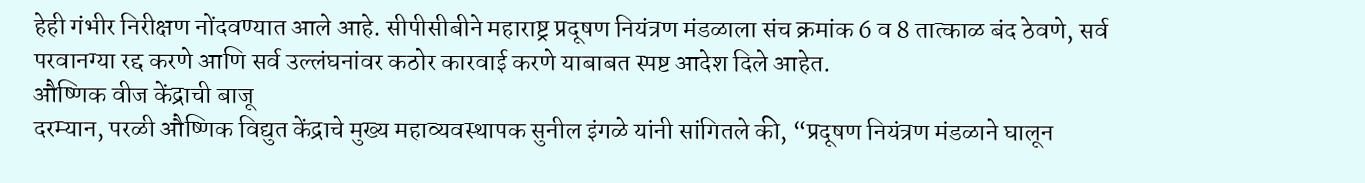हेही गंभीर निरीक्षण नोंदवण्यात आले आहे. सीपीसीबीने महाराष्ट्र प्रदूषण नियंत्रण मंडळाला संच क्रमांक 6 व 8 तात्काळ बंद ठेवणे, सर्व परवानग्या रद्द करणे आणि सर्व उल्लंघनांवर कठोर कारवाई करणे याबाबत स्पष्ट आदेश दिले आहेत.
औष्णिक वीज केंद्राची बाजू
दरम्यान, परळी औष्णिक विद्युत केंद्राचे मुख्य महाव्यवस्थापक सुनील इंगळे यांनी सांगितले की, “प्रदूषण नियंत्रण मंडळाने घालून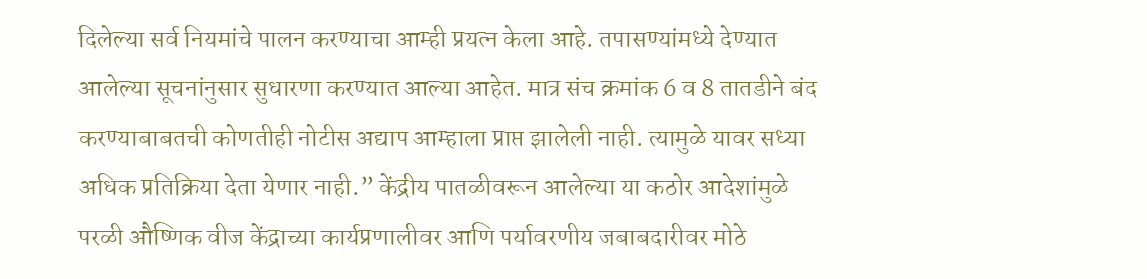दिलेल्या सर्व नियमांचे पालन करण्याचा आम्ही प्रयत्न केला आहे. तपासण्यांमध्ये देण्यात आलेल्या सूचनांनुसार सुधारणा करण्यात आल्या आहेत. मात्र संच क्रमांक 6 व 8 तातडीने बंद करण्याबाबतची कोणतीही नोटीस अद्याप आम्हाला प्राप्त झालेली नाही. त्यामुळे यावर सध्या अधिक प्रतिक्रिया देता येणार नाही.” केंद्रीय पातळीवरून आलेल्या या कठोर आदेशांमुळे परळी औष्णिक वीज केंद्राच्या कार्यप्रणालीवर आणि पर्यावरणीय जबाबदारीवर मोठे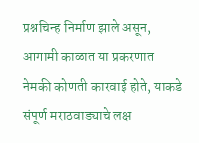प्रश्नचिन्ह निर्माण झाले असून, आगामी काळात या प्रकरणात नेमकी कोणती कारवाई होते, याकडे संपूर्ण मराठवाड्याचे लक्ष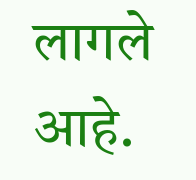लागले आहे.